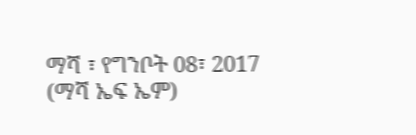ማሻ ፣ የግንቦት 08፣ 2017 (ማሻ ኤፍ ኤም)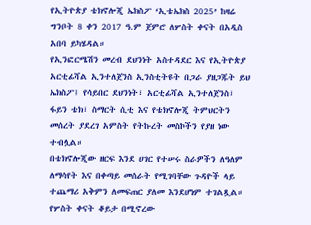የኢትዮጵያ ቴክኖሎጂ ኤክስፖ ‘ኢቴኤክስ 2025’ ከዛሬ ግንቦት 8 ቀን 2017 ዓ.ም ጀምሮ ለሦስት ቀናት በአዲስ አበባ ይካሄዳል።
የኢንፎርሜሽን መረብ ደህንነት አስተዳደር እና የኢትዮጵያ አርቲፊሻል ኢንተለጀንስ ኢንስቲትዩት በጋራ ያዘጋጁት ይህ ኤክስፖ፤ የሳይበር ደህንነት፣ አርቲፊሻል ኢንተለጀንስ፣ ፋይን ቴክ፣ ስማርት ሲቲ እና የቴክኖሎጂ ትምህርትን መሰረት ያደረገ አምስት የትኩረት መስኮችን የያዘ ነው ተብሏል።
በቴክኖሎጂው ዘርፍ እንደ ሀገር የተሠሩ ስራዎችን ለዓለም ለማሳየት እና በቀጣይ መሰራት የሚገባቸው ጉዳዮች ላይ ተጨማሪ አቅምን ለመፍጠር ያለመ እንደሆነም ተገልጿል።
የሦስት ቀናት ቆይታ በሚኖረው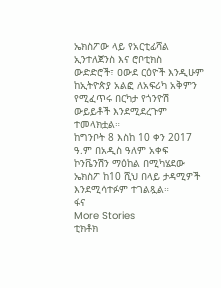ኤክስፖው ላይ የአርቲፊሻል ኢንተለጀንስ እና ሮቦቲክስ ውድድሮች፣ ዐውደ ርዕዮች እንዲሁም ከኢትዮጵያ አልፎ ለአፍሪካ አቅምን የሚፈጥሩ በርካታ የጎንዮሽ ውይይቶች እንደሚደረጉም ተመላክቷል።
ከግንቦት 8 እስከ 10 ቀን 2017 ዓ.ም በአዲስ ዓለም አቀፍ ኮንቬንሽን ማዕከል በሚካሄደው ኤክስፖ ከ10 ሺህ በላይ ታዳሚዎች እንደሚሳተፉም ተገልጿል።
ፋና
More Stories
ቲክቶክ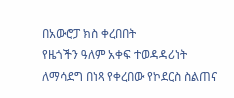በአውሮፓ ክስ ቀረበበት
የዜጎችን ዓለም አቀፍ ተወዳዳሪነት ለማሳደግ በነጻ የቀረበው የኮደርስ ስልጠና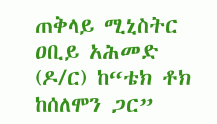ጠቅላይ ሚኒስትር ዐቢይ አሕመድ (ዶ/ር) ከ“ቴክ ቶክ ከሰለሞን ጋር”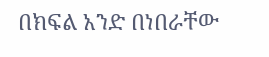በክፍል አንድ በነበራቸው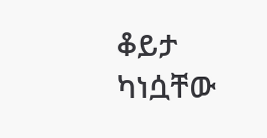ቆይታ ካነሷቸው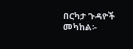በርካታ ጉዳዮች መካከል፡-